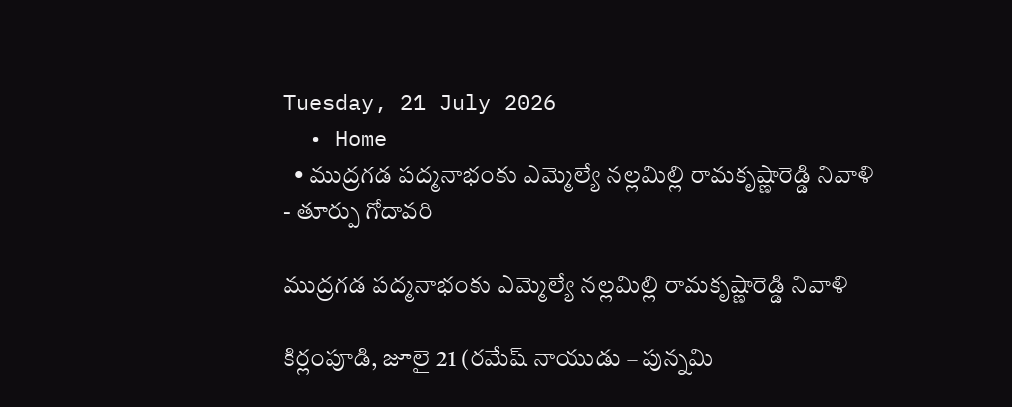Tuesday, 21 July 2026
  • Home
  • ముద్రగడ పద్మనాభంకు ఎమ్మెల్యే నల్లమిల్లి రామకృష్ణారెడ్డి నివాళి
- తూర్పు గోదావరి

ముద్రగడ పద్మనాభంకు ఎమ్మెల్యే నల్లమిల్లి రామకృష్ణారెడ్డి నివాళి

కిర్లంపూడి, జూలై 21 (రమేష్ నాయుడు – పున్నమి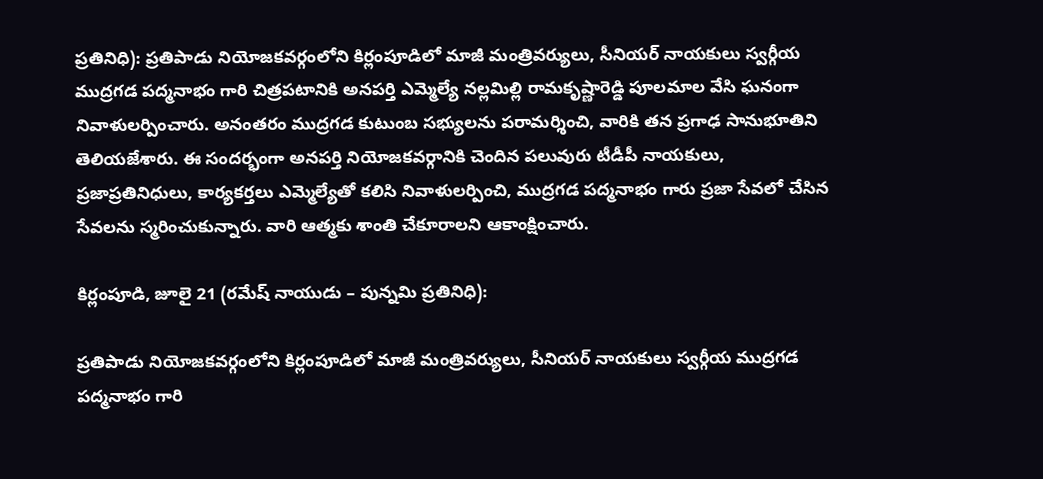ప్రతినిధి): ప్రతిపాడు నియోజకవర్గంలోని కిర్లంపూడిలో మాజీ మంత్రివర్యులు, సీనియర్ నాయకులు స్వర్గీయ ముద్రగడ పద్మనాభం గారి చిత్రపటానికి అనపర్తి ఎమ్మెల్యే నల్లమిల్లి రామకృష్ణారెడ్డి పూలమాల వేసి ఘనంగా నివాళులర్పించారు. అనంతరం ముద్రగడ కుటుంబ సభ్యులను పరామర్శించి, వారికి తన ప్రగాఢ సానుభూతిని తెలియజేశారు. ఈ సందర్భంగా అనపర్తి నియోజకవర్గానికి చెందిన పలువురు టీడీపీ నాయకులు, ప్రజాప్రతినిధులు, కార్యకర్తలు ఎమ్మెల్యేతో కలిసి నివాళులర్పించి, ముద్రగడ పద్మనాభం గారు ప్రజా సేవలో చేసిన సేవలను స్మరించుకున్నారు. వారి ఆత్మకు శాంతి చేకూరాలని ఆకాంక్షించారు.

కిర్లంపూడి, జూలై 21 (రమేష్ నాయుడు – పున్నమి ప్రతినిధి):

ప్రతిపాడు నియోజకవర్గంలోని కిర్లంపూడిలో మాజీ మంత్రివర్యులు, సీనియర్ నాయకులు స్వర్గీయ ముద్రగడ పద్మనాభం గారి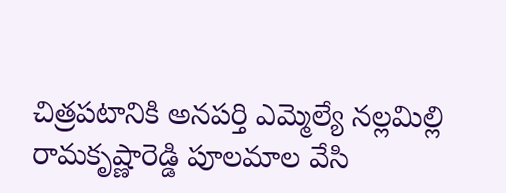చిత్రపటానికి అనపర్తి ఎమ్మెల్యే నల్లమిల్లి రామకృష్ణారెడ్డి పూలమాల వేసి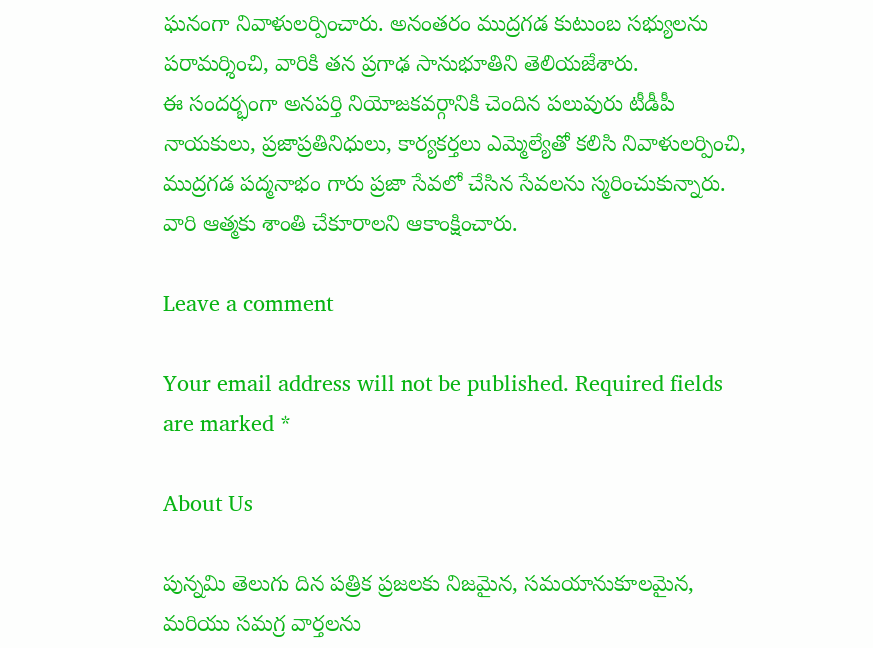ఘనంగా నివాళులర్పించారు. అనంతరం ముద్రగడ కుటుంబ సభ్యులను పరామర్శించి, వారికి తన ప్రగాఢ సానుభూతిని తెలియజేశారు.
ఈ సందర్భంగా అనపర్తి నియోజకవర్గానికి చెందిన పలువురు టీడీపీ నాయకులు, ప్రజాప్రతినిధులు, కార్యకర్తలు ఎమ్మెల్యేతో కలిసి నివాళులర్పించి, ముద్రగడ పద్మనాభం గారు ప్రజా సేవలో చేసిన సేవలను స్మరించుకున్నారు. వారి ఆత్మకు శాంతి చేకూరాలని ఆకాంక్షించారు.

Leave a comment

Your email address will not be published. Required fields are marked *

About Us

పున్నమి తెలుగు దిన పత్రిక ప్రజలకు నిజమైన, సమయానుకూలమైన, మరియు సమగ్ర వార్తలను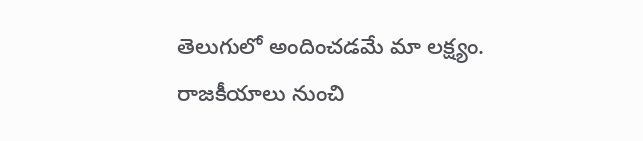తెలుగులో అందించడమే మా లక్ష్యం.
రాజకీయాలు నుంచి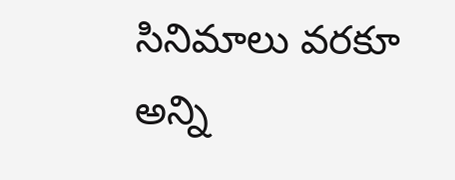సినిమాలు వరకూ అన్ని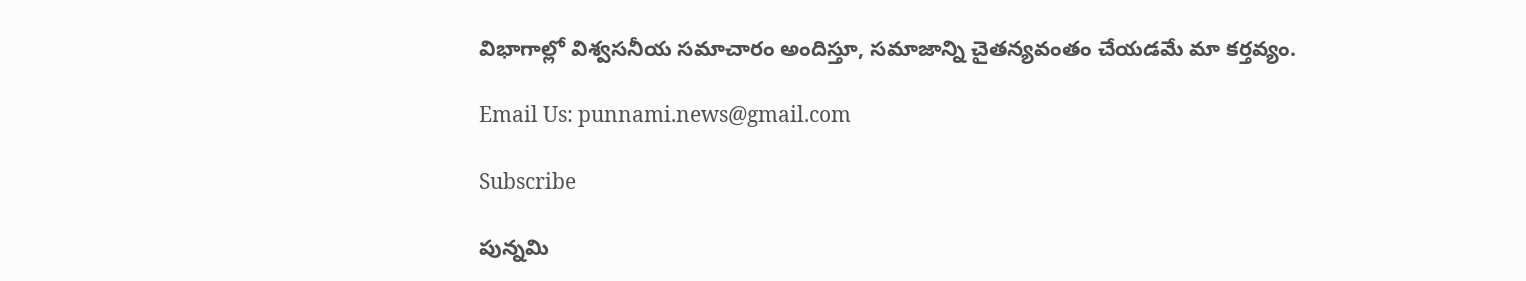విభాగాల్లో విశ్వసనీయ సమాచారం అందిస్తూ, సమాజాన్ని చైతన్యవంతం చేయడమే మా కర్తవ్యం.

Email Us: punnami.news@gmail.com

Subscribe

పున్నమి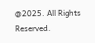@2025. All Rights Reserved.